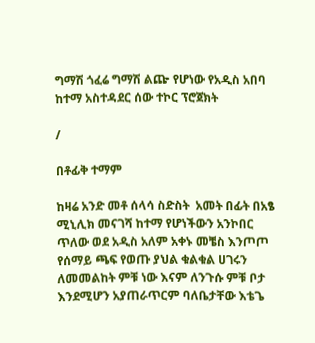ግማሽ ጎፈሬ ግማሽ ልጬ የሆነው የአዲስ አበባ ከተማ አስተዳደር ሰው ተኮር ፕሮጀክት

/

በቶፊቅ ተማም

ከዛሬ አንድ መቶ ሰላሳ ስድስት  አመት በፊት በአፄ ሚኒሊክ መናገሻ ከተማ የሆነችውን አንኮበር ጥለው ወደ አዲስ አለም አቀኑ መቼስ እንጦጦ የሰማይ ጫፍ የወጡ ያህል ቁልቁል ሀገሩን ለመመልከት ምቹ ነው እናም ለንጉሱ ምቹ ቦታ እንደሚሆን አያጠራጥርም ባለቤታቸው እቴጌ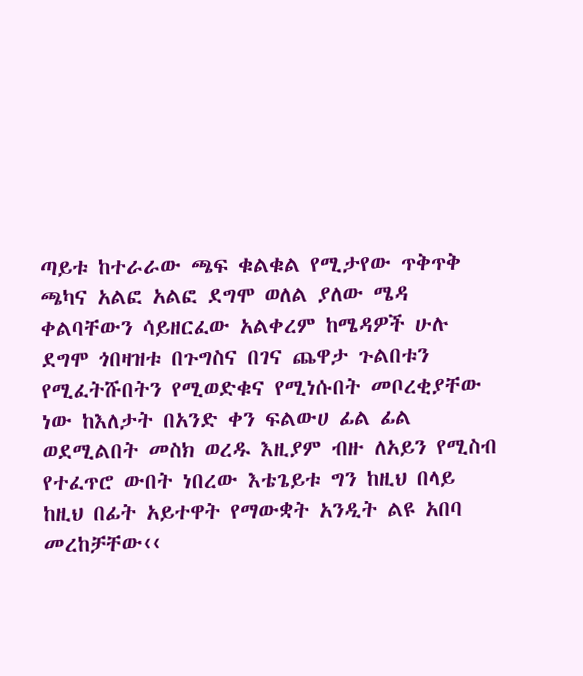ጣይቱ ከተራራው ጫፍ ቁልቁል የሚታየው ጥቅጥቅ ጫካና አልፎ አልፎ ደግሞ ወለል ያለው ሜዳ ቀልባቸውን ሳይዘርፈው አልቀረም ከሜዳዎች ሁሉ ደግሞ ጎበዛዝቱ በጉግስና በገና ጨዋታ ጉልበቱን የሚፈትሹበትን የሚወድቁና የሚነሱበት መቦረቂያቸው ነው ከእለታት በአንድ ቀን ፍልውሀ ፊል ፊል ወደሚልበት መስክ ወረዱ እዚያም ብዙ ለአይን የሚስብ የተፈጥሮ ውበት ነበረው እቴጌይቱ ግን ከዚህ በላይ ከዚህ በፊት አይተዋት የማውቋት አንዲት ልዩ አበባ መረከቻቸው‹‹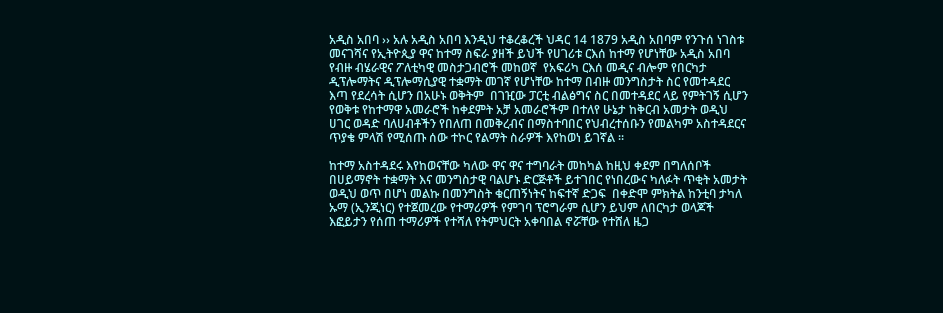አዲስ አበባ ›› አሉ አዲስ አበባ እንዲህ ተቆረቆረች ህዳር 14 1879 አዲስ አበባም የንጉሰ ነገስቱ መናገሻና የኢትዮጲያ ዋና ከተማ ስፍራ ያዘች ይህች የሀገሪቱ ርእሰ ከተማ የሆነቸው አዲስ አበባ የብዙ ብሄራዊና ፖለቲካዊ መስታጋብሮች መከወኛ  የአፍሪካ ርእሰ መዲና ብሎም የበርካታ ዲፕሎማትና ዲፕሎማሲያዊ ተቋማት መገኛ የሆነቸው ከተማ በብዙ መንግስታት ስር የመተዳደር እጣ የደረሳት ሲሆን በአሁኑ ወቅትም  በገዢው ፓርቲ ብልፅግና ስር በመተዳደር ላይ የምትገኝ ሲሆን የወቅቱ የከተማዋ አመራሮች ከቀደምት አቻ አመራሮችም በተለየ ሁኔታ ከቅርብ አመታት ወዲህ ሀገር ወዳድ ባለሀብቶችን የበለጠ በመቅረብና በማስተባበር የህብረተሰቡን የመልካም አስተዳደርና ጥያቄ ምላሽ የሚሰጡ ሰው ተኮር የልማት ስራዎች እየከወነ ይገኛል ፡፡

ከተማ አስተዳደሩ እየከወናቸው ካለው ዋና ዋና ተግባራት መከካል ከዚህ ቀደም በግለሰቦች በሀይማኖት ተቋማት እና መንግስታዊ ባልሆኑ ድርጅቶች ይተገበር የነበረውና ካለፉት ጥቂት አመታት ወዲህ ወጥ በሆነ መልኩ በመንግስት ቁርጠኝነትና ከፍተኛ ድጋፍ  በቀድሞ ምክትል ከንቲባ ታካለ ኡማ (ኢንጂነር) የተጀመረው የተማሪዎች የምገባ ፕሮግራም ሲሆን ይህም ለበርካታ ወላጆች እፎይታን የሰጠ ተማሪዎች የተሻለ የትምህርት አቀባበል ኖሯቸው የተሸለ ዜጋ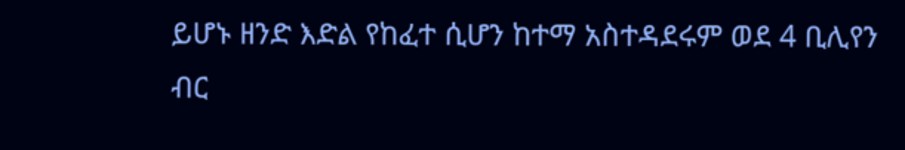ይሆኑ ዘንድ እድል የከፈተ ሲሆን ከተማ አስተዳደሩም ወደ 4 ቢሊየን ብር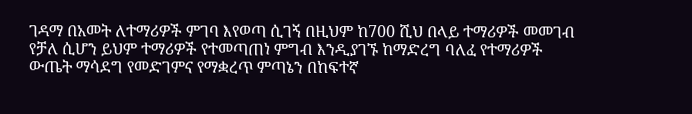ገዳማ በአመት ለተማሪዎች ምገባ እየወጣ ሲገኝ በዚህም ከ700 ሺህ በላይ ተማሪዎች መመገብ የቻለ ሲሆን ይህም ተማሪዎች የተመጣጠነ ምግብ እንዲያገኙ ከማድረግ ባለፈ የተማሪዎች ውጤት ማሳደግ የመድገምና የማቋረጥ ምጣኔን በከፍተኛ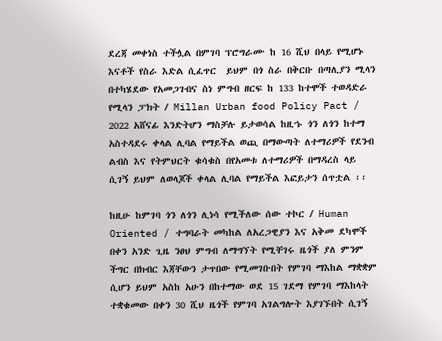ደረጃ መቀነስ ተችሏል በምገባ ፕሮግራሙ ከ 16 ሺህ በላይ የሚሆኑ እናቶች የስራ እድል ሲፈጥር  ይህም በጎ ስራ በቅርቡ በጣሊያን ሚላን በተካሄደው የአመጋገብና ስነ ምግብ ዘርፍ ከ 133 ከተሞች ተወዳድራ የሚላን ፓክት / Millan Urban food Policy Pact / 2022 አሸናፊ እንድትሆን ማስቻሉ ይታወሳል ከዚኁ ጎን ለጎን ከተማ አስተዳደሩ ቀላል ሊባል የማይችል ወጪ በማውጣት ለተማሪዎች የደንብ ልብስ እና የትምህርት ቁሳቁስ በየአመቱ ለተማሪዎች በማዳረስ ላይ ሲገኝ ይህም ለወላጆች ቀላል ሊባል የማይችል እፎይታን ሰጥቷል ፡፡

ከዚሁ ከምገባ ጎን ለጎን ሊነሳ የሚችለው ሰው ተኮር / Human Oriented / ተግባራት መካከል ለአረጋዊያን እና አቅመ ደካሞች በቀን አንድ ጊዜ ንፀህ ምግብ ለማግኘት የሚቸገሩ ዜጎች ያለ ምንም ችግር በክብር እጃቸውን ታጥበው የሚመገቡበት የምገባ ማእከል ማቋቋም ሲሆን ይህም አስከ አሁን በከተማው ወደ 15 ገደማ የምገባ ማእከላት ተቋቁመው በቀን 30 ሺህ ዜጎች የምገባ አገልግሎት እያገኙበት ሲገኝ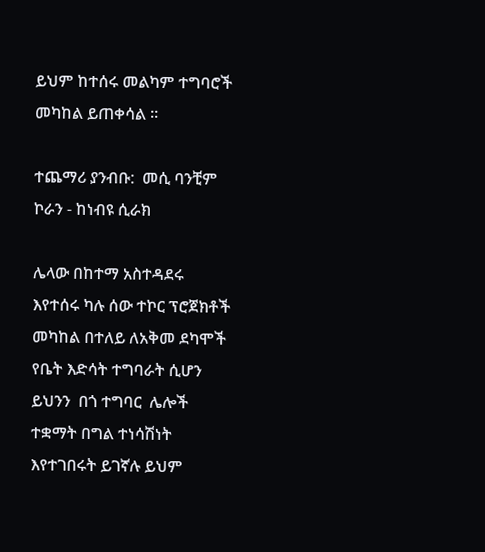ይህም ከተሰሩ መልካም ተግባሮች መካከል ይጠቀሳል ፡፡

ተጨማሪ ያንብቡ:  መሲ ባንቺም ኮራን - ከነብዩ ሲራክ

ሌላው በከተማ አስተዳደሩ እየተሰሩ ካሉ ሰው ተኮር ፕሮጀክቶች መካከል በተለይ ለአቅመ ደካሞች  የቤት እድሳት ተግባራት ሲሆን ይህንን  በጎ ተግባር  ሌሎች ተቋማት በግል ተነሳሽነት  እየተገበሩት ይገኛሉ ይህም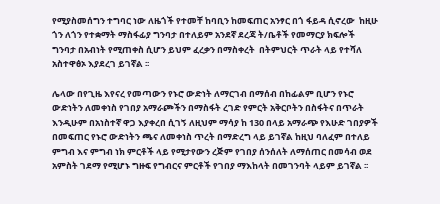የሚያስመሰግን ተግባር ነው ለዜጎች የተመቸ ከባቢን ከመፍጠር አንፃር በጎ ፋይዳ ሲኖረው  ከዚሁ ጎን ለጎን የተቋማት ማስፋፊያ ግንባታ በተለይም አንደኛ ደረጃ ት/ቤቶች የመማርያ ክፍሎች ግንባታ በአብነት የሚጠቀስ ሲሆን ይህም ፈረቃን በማስቀረት  በትምህርት ጥራት ላይ የተሻለ አስተዋፅኦ እያደረገ ይገኛል ፡፡

ሌላው በየጊዜ እየናረ የመጣውን የኑሮ ውድነት ለማርገብ በማሰብ በከፊልም ቢሆን የኑሮ ውድነትን ለመቀነስ የገበያ አማራጮችን በማስፋት ረገድ የምርት አቅርቦትን በስፋትና በጥራት እንዲሁም በአነስተኛ ዋጋ እያቀረበ ሲገኝ ለዚህም ማሳያ ከ 130 በላይ አማራጭ የእሁድ ገበያዎች በመፍጠር የኑሮ ውድነትን ጫና ለመቀነስ ጥረት በማድረግ ላይ ይገኛል ከዚህ ባለፈም በተለይ ምግብ እና ምግብ ነክ ምርቶች ላይ የሚታየውን ረጅም የገበያ ሰንሰለት ለማሰጠር በመሳብ ወደ አምስት ገደማ የሚሆኑ ግዙፍ የግብርና ምርቶች የገበያ ማእከላት በመገንባት ላይም ይገኛል ፡፡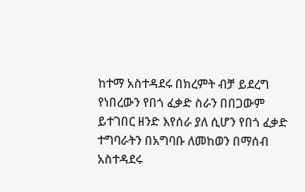ከተማ አስተዳደሩ በክረምት ብቻ ይደረግ የነበረውን የበጎ ፈቃድ ስራን በበጋውም ይተገበር ዘንድ እየሰራ ያለ ሲሆን የበጎ ፈቃድ ተግባራትን በአግባቡ ለመከወን በማሰብ  አስተዳደሩ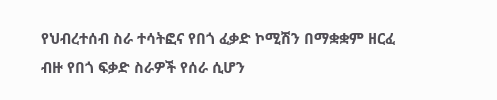የህብረተሰብ ስራ ተሳትፎና የበጎ ፈቃድ ኮሚሽን በማቋቋም ዘርፈ  ብዙ የበጎ ፍቃድ ስራዎች የሰራ ሲሆን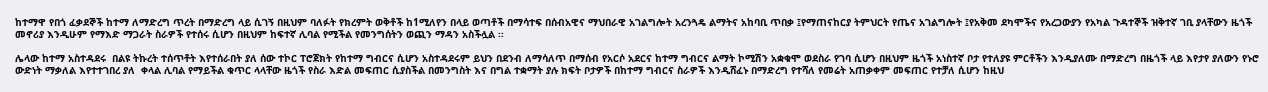ከተማዋ የበጎ ፈቃደኞች ከተማ ለማድረግ ጥረት በማድረግ ላይ ሲገኝ በዚህም ባለፉት የክረምት ወቅቶች ከ1ሚለየን በላይ ወጣቶች በማሳተፍ በሰብአዊና ማህበራዊ አገልግሎት አረንጓዴ ልማትና አከባቢ ጥበቃ ፤የማጠናከርያ ትምህርት የጤና አገልግሎት ፤የአቅመ ደካሞችና የአረጋውያን የአካል ጉዳተኞች ዝቅተኛ ገቢ ያላቸውን ዜጎች መኖሪያ እንዲሁም የማእድ ማጋራት ስራዎች የተሰሩ ሲሆን በዚህም ከፍተኛ ሊባል የሚችል የመንግሰትን ወጪን ማዳን አስችሏል ፡፡

ሌላው ከተማ አስተዳደሩ  በልዩ ትኩረት ተሰጥቶት እየተሰራበት ያለ ሰው ተኮር ፐሮጀክት የከተማ ግብርና ሲሆን አስተዳደሩም ይህን በደንብ ለማሳለጥ በማሰብ የአርሶ አደርና ከተማ ግብርና ልማት ኮሚሽን አቋቁሞ ወደስራ የገባ ሲሆን በዚህም ዜጎች አነስተኛ ቦታ የተለያዩ ምርቶችን እንዲያለሙ በማድረግ በዜጎች ላይ እየታየ ያለውን የኑሮ ውድነት ማቃለል እየተተገበረ ያለ  ቀላል ሊባል የማይችል ቁጥር ላላቸው ዜጎች የስራ እድል መፍጠር ሲያስችል በመንግስት እና በግል ተቋማት ያሉ ክፍት ቦታዎች በከተማ ግብርና ስራዎች እንዲሸፈኑ በማድረግ የተሻለ የመሬት አጠቃቀም መፍጠር የተቻለ ሲሆን ከዚህ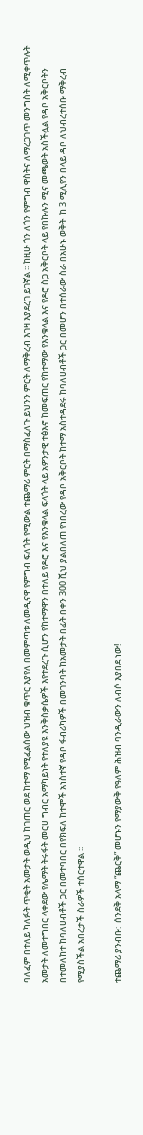ባለፈም በተለይ ካለፉት ጥቂት አመታት ወዲህ ከገጠር ወደ ከተማ የሚፈልሰው ህዝብ ቁጥር እያየለ በመምጣቱ ለመዲናዋ የምግብ ፍለጎት የሚውል ተጨማሪ ምርት በማስፈለጉ ይህንን ምርት ለማቅረብ እገዛ እያደረገ ይገኛል ፡፡ ከዚሁ ጎን ለጎን የምግብ ዋስትና ለማረጋገጥ መንግስት ለሚቀጥሉት አመታት ለመተግበር ላቀደው የሌማት ትሩፋት መርሀ ግብር አማካይነት የተለያዩ እንቅስቃሴዎች እየተደረጉ ሲሆን የከተማዋን በተለይ የዶሮ እና የእንቁላል ፍላጎት ላይ አዎንታዊ ተፅእኖ ከመፍጠር የከተማው የእንቁላል እና የዶሮ ስጋ አቅርቦት ላይ የበኩሉን ሚና መጫወት አስችሏል የዳቦ አቅርቦትን በተመለከተ ከባለሀብቶች ጋር በመተባበር በየክፍለ ከተሞች አነስተኛ የዳቦ ፋብሪካዎች በመገንባት ከአመታት በፊት በቀን 300 ሺህ ያልበለጠ የነበረው የዳቦ አቅርቦት ከተማ አስተዳደሩ ከባለሀብቶች ጋር በመሆን በተሰራው ስራ በአሁኑ ወቅት  ከ 3 ሚሊየን በላይ ዳቦ ለህብረተሰቡ ማቅረብ የሚያስችል አበረታች ስራዎች ተሰርተዋል ፡፡

ተጨማሪ ያንብቡ:  ሰንደቅ አላማ “ጨርቅ” መሆኑን የማያውቅ የዓለም ሕዝብ ባንዲራውን ለብሶ እያበደ ነው!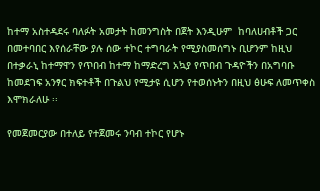ከተማ አስተዳደሩ ባለፉት አመታት ከመንግስት በጀት እንዲሁም  ከባለሀብቶች ጋር በመተባበር እየሰራቸው ያሉ ሰው ተኮር ተግባራት የሚያስመሰግኑ ቢሆንም ከዚህ በተቃራኒ ከተማዋን የጥበብ ከተማ ከማድረግ አኳያ የጥበብ ጉዳዮችን በአግባቡ ከመደገፍ አንፃር ክፍተቶች በጉልህ የሚታዩ ሲሆን የተወሰኑትን በዚህ ፅሁፍ ለመጥቀስ እሞክራለሁ ፡፡

የመጀመርያው በተለይ የተጀመሩ ንባብ ተኮር የሆኑ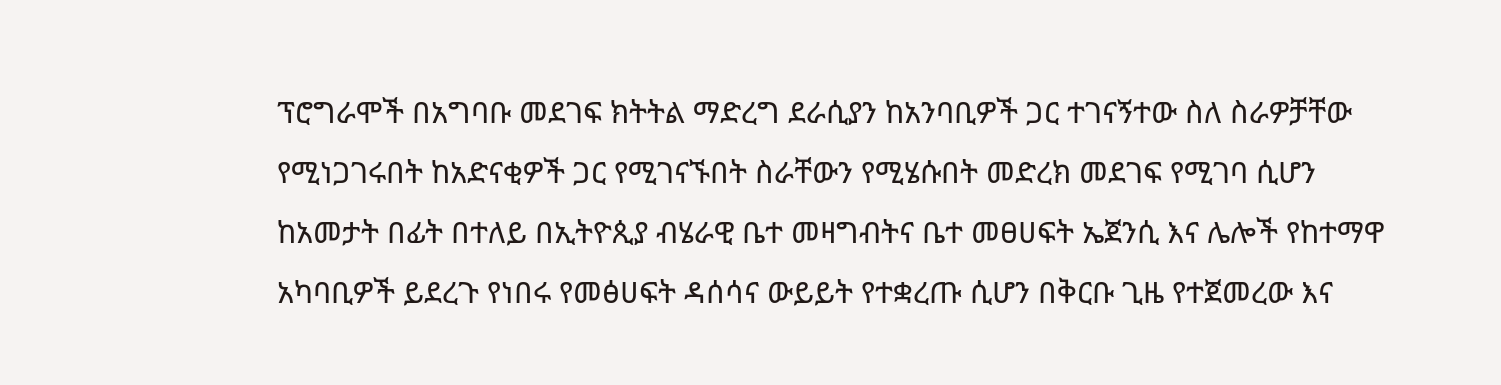ፕሮግራሞች በአግባቡ መደገፍ ክትትል ማድረግ ደራሲያን ከአንባቢዎች ጋር ተገናኝተው ስለ ስራዎቻቸው የሚነጋገሩበት ከአድናቂዎች ጋር የሚገናኙበት ስራቸውን የሚሄሱበት መድረክ መደገፍ የሚገባ ሲሆን  ከአመታት በፊት በተለይ በኢትዮጲያ ብሄራዊ ቤተ መዛግብትና ቤተ መፀሀፍት ኤጀንሲ እና ሌሎች የከተማዋ አካባቢዎች ይደረጉ የነበሩ የመፅሀፍት ዳሰሳና ውይይት የተቋረጡ ሲሆን በቅርቡ ጊዜ የተጀመረው እና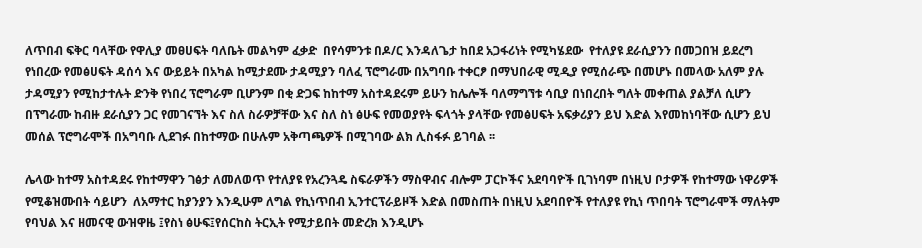ለጥበብ ፍቅር ባላቸው የዋሊያ መፀሀፍት ባለቤት መልካም ፈቃድ  በየሳምንቱ በዶ/ር እንዳለጌታ ከበደ አጋፋሪነት የሚካሄደው  የተለያዩ ደራሲያንን በመጋበዝ ይደረግ የነበረው የመፅሀፍት ዳሰሳ እና ውይይት በአካል ከሚታደሙ ታዳሚያን ባለፈ ፕሮግራሙ በአግባቡ ተቀርፆ በማህበራዊ ሚዲያ የሚሰራጭ በመሆኑ በመላው አለም ያሉ ታዳሚያን የሚከታተሉት ድንቅ የነበረ ፕሮግራም ቢሆንም በቂ ድጋፍ ከከተማ አስተዳደሩም ይሁን ከሌሎች ባለማግኘቱ ሳቢያ በነበረበት ግለት መቀጠል ያልቻለ ሲሆን በፕግራሙ ከብዙ ደራሲያን ጋር የመገናኘት እና ስለ ስራዎቻቸው እና ስለ ስነ ፅሁፍ የመወያየት ፍላጎት ያላቸው የመፅሀፍት አፍቃሪያን ይህ እድል እየመከነባቸው ሲሆን ይህ መሰል ፕሮግራሞች በአግባቡ ሊደገፉ በከተማው በሁሉም አቅጣጫዎች በሚገባው ልክ ሊስፋፉ ይገባል ፡፡

ሌላው ከተማ አስተዳደሩ የከተማዋን ገፅታ ለመለወጥ የተለያዩ የአረንጓዴ ስፍራዎችን ማስዋብና ብሎም ፓርኮችና አደባባዮች ቢገነባም በነዚህ ቦታዎች የከተማው ነዋሪዎች የሚቆዝሙበት ሳይሆን  ለአማተር ከያንያን እንዲሁም ለግል የኪነጥበብ ኢንተርፕራይዞች እድል በመስጠት በነዚህ አደባበዮች የተለያዩ የኪነ ጥበባት ፕሮግራሞች ማለትም የባህል እና ዘመናዊ ውዝዋዜ ፤የስነ ፅሁፍ፤የሰርከስ ትርኢት የሚታይበት መድረክ እንዲሆኑ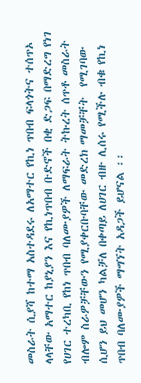መስራት ሲያሻ ከተማ አስተዳደሩ ለአማተር የኪነ ጥበብ ፍላጎትና ተሰጥኦ ላላቸው አማተር ከያኒያን እና የኪነጥበብ ቡድኖች በቂ ድጋፍ በማድረግ የነገ የሀገር ተረካቢ የከነ ጥበብ ባለሙያዎች ለማፍራት ትኩረት ሰጥቶ መስራት ብሎም ስራዎቻቸውን የሚያቀርቡባቸው መድረክ ማመቻቸት  የሚገባው ሲሆን ይህ መሆን ካልቻለ በቀጣይ ለሀገር ብዙ ሊሰሩ የሚችሉ ብቁ የኪነ ጥበብ ባለሙያዎች ማግኘት አዳጋች ይሆናል ፡፡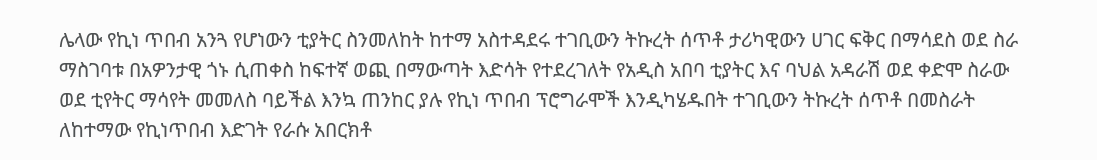ሌላው የኪነ ጥበብ አንጓ የሆነውን ቲያትር ስንመለከት ከተማ አስተዳደሩ ተገቢውን ትኩረት ሰጥቶ ታሪካዊውን ሀገር ፍቅር በማሳደስ ወደ ስራ ማስገባቱ በአዎንታዊ ጎኑ ሲጠቀስ ከፍተኛ ወጪ በማውጣት እድሳት የተደረገለት የአዲስ አበባ ቲያትር እና ባህል አዳራሽ ወደ ቀድሞ ስራው ወደ ቲየትር ማሳየት መመለስ ባይችል እንኳ ጠንከር ያሉ የኪነ ጥበብ ፕሮግራሞች እንዲካሄዱበት ተገቢውን ትኩረት ሰጥቶ በመስራት ለከተማው የኪነጥበብ እድገት የራሱ አበርክቶ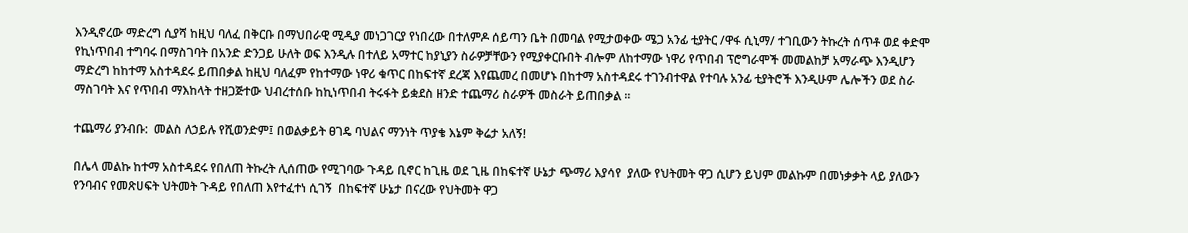እንዲኖረው ማድረግ ሲያሻ ከዚህ ባለፈ በቅርቡ በማህበራዊ ሚዲያ መነጋገርያ የነበረው በተለምዶ ሰይጣን ቤት በመባል የሚታወቀው ሜጋ አንፊ ቲያትር /ዋፋ ሲኒማ/ ተገቢውን ትኩረት ሰጥቶ ወደ ቀድሞ የኪነጥበብ ተግባሩ በማስገባት በአንድ ድንጋይ ሁለት ወፍ እንዲሉ በተለይ አማተር ከያኒያን ስራዎቻቸውን የሚያቀርቡበት ብሎም ለከተማው ነዋሪ የጥበብ ፕሮግራሞች መመልከቻ አማራጭ እንዲሆን ማድረግ ከከተማ አስተዳደሩ ይጠበቃል ከዚህ ባለፈም የከተማው ነዋሪ ቁጥር በከፍተኛ ደረጃ እየጨመረ በመሆኑ በከተማ አስተዳደሩ ተገንብተዋል የተባሉ አንፊ ቲያትሮች እንዲሁም ሌሎችን ወደ ስራ ማስገባት እና የጥበብ ማእከላት ተዘጋጅተው ህብረተሰቡ ከኪነጥበብ ትሩፋት ይቋደስ ዘንድ ተጨማሪ ስራዎች መስራት ይጠበቃል ፡፡

ተጨማሪ ያንብቡ:  መልስ ለኃይሉ የሺወንድም፤ በወልቃይት ፀገዴ ባህልና ማንነት ጥያቄ እኔም ቅሬታ አለኝ!

በሌላ መልኩ ከተማ አስተዳደሩ የበለጠ ትኩረት ሊሰጠው የሚገባው ጉዳይ ቢኖር ከጊዜ ወደ ጊዜ በከፍተኛ ሁኔታ ጭማሪ እያሳየ  ያለው የህትመት ዋጋ ሲሆን ይህም መልኩም በመነቃቃት ላይ ያለውን የንባብና የመጽሀፍት ህትመት ጉዳይ የበለጠ እየተፈተነ ሲገኝ  በከፍተኛ ሁኔታ በናረው የህትመት ዋጋ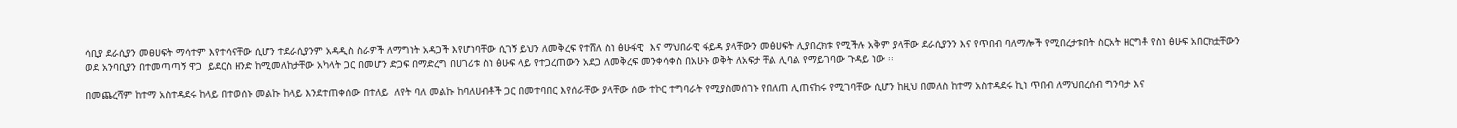ሳቢያ ደራሲያን መፀሀፍት ማሳተም እየተሳናቸው ሲሆን ተደራሲያንም አዳዲስ ስራዎች ለማግነት አዳጋች እየሆነባቸው ሲገኝ ይህን ለመቅረፍ የተሸለ ስነ ፅሁፋዊ  እና ማህበራዊ ፋይዳ ያላቸውን መፅሀፍት ሊያበረክቱ የሚችሉ አቅም ያላቸው ደራሲያንን እና የጥበብ ባለማሎች የሚበረታቱበት ስርአት ዘርግቶ የስነ ፅሁፍ አበርክቷቸውን ወደ አንባቢያን በተመጣጣኝ ዋጋ  ይደርስ ዘንድ ከሚመለከታቸው አካላት ጋር በመሆን ድጋፍ በማድረግ በሀገሪቱ ስነ ፅሁፍ ላይ የተጋረጠውን አደጋ ለመቅረፍ መንቀሳቀስ በአሁኑ ወቅት ለአፍታ ቸል ሊባል የማይገባው ጉዳይ ነው ፡፡

በመጨረሻም ከተማ አስተዳደሩ ከላይ በተወሰኑ መልኩ ከላይ እንደተጠቀሰው በተለይ  ለየት ባለ መልኩ ከባለሀብቶች ጋር በመተባበር እየሰራቸው ያላቸው ሰው ተኮር ተግባራት የሚያስመሰገኑ የበለጠ ሊጠናከሩ የሚገባቸው ሲሆን ከዚህ በመለስ ከተማ አስተዳደሩ ኪነ ጥበብ ለማህበረሰብ ግንባታ እና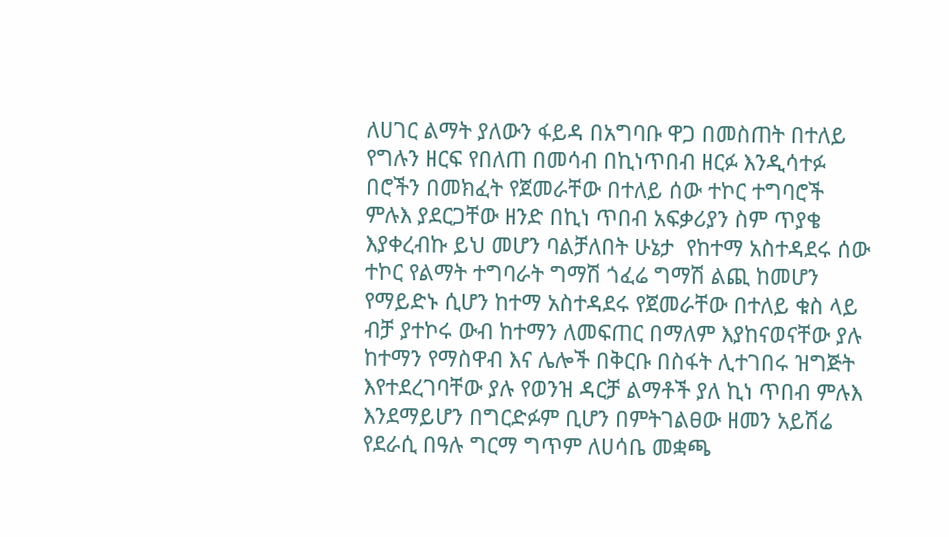ለሀገር ልማት ያለውን ፋይዳ በአግባቡ ዋጋ በመስጠት በተለይ የግሉን ዘርፍ የበለጠ በመሳብ በኪነጥበብ ዘርፉ እንዲሳተፉ በሮችን በመክፈት የጀመራቸው በተለይ ሰው ተኮር ተግባሮች ምሉእ ያደርጋቸው ዘንድ በኪነ ጥበብ አፍቃሪያን ስም ጥያቄ እያቀረብኩ ይህ መሆን ባልቻለበት ሁኔታ  የከተማ አስተዳደሩ ሰው ተኮር የልማት ተግባራት ግማሽ ጎፈሬ ግማሽ ልጪ ከመሆን የማይድኑ ሲሆን ከተማ አስተዳደሩ የጀመራቸው በተለይ ቁስ ላይ ብቻ ያተኮሩ ውብ ከተማን ለመፍጠር በማለም እያከናወናቸው ያሉ  ከተማን የማስዋብ እና ሌሎች በቅርቡ በስፋት ሊተገበሩ ዝግጅት እየተደረገባቸው ያሉ የወንዝ ዳርቻ ልማቶች ያለ ኪነ ጥበብ ምሉእ እንደማይሆን በግርድፉም ቢሆን በምትገልፀው ዘመን አይሽሬ የደራሲ በዓሉ ግርማ ግጥም ለሀሳቤ መቋጫ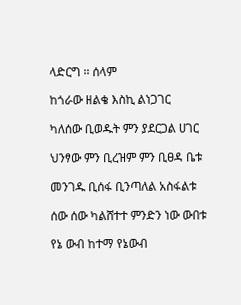ላድርግ ፡፡ ሰላም

ከጎራው ዘልቄ እስኪ ልነጋገር

ካለሰው ቢወዱት ምን ያደርጋል ሀገር

ህንፃው ምን ቢረዝም ምን ቢፀዳ ቤቱ

መንገዱ ቢሰፋ ቢንጣለል አስፋልቱ

ሰው ሰው ካልሸተተ ምንድን ነው ውበቱ

የኔ ውብ ከተማ የኔውብ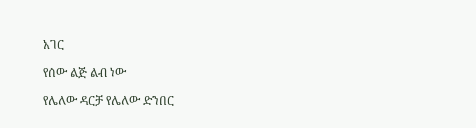አገር

የሰው ልጅ ልብ ነው

የሌለው ዳርቻ የሌለው ድንበር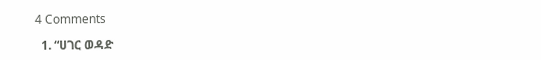4 Comments

  1. “ሀገር ወዳድ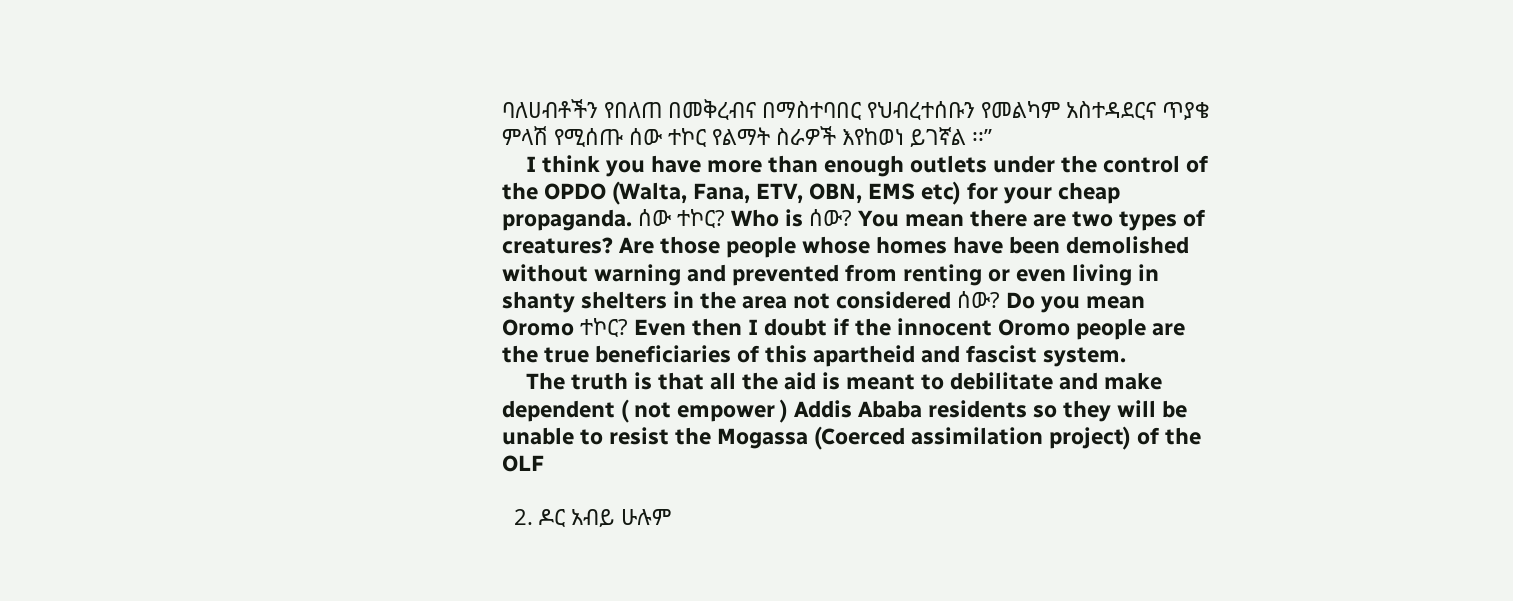ባለሀብቶችን የበለጠ በመቅረብና በማስተባበር የህብረተሰቡን የመልካም አስተዳደርና ጥያቄ ምላሽ የሚሰጡ ሰው ተኮር የልማት ስራዎች እየከወነ ይገኛል ፡፡”
    I think you have more than enough outlets under the control of the OPDO (Walta, Fana, ETV, OBN, EMS etc) for your cheap propaganda. ሰው ተኮር? Who is ሰው? You mean there are two types of creatures? Are those people whose homes have been demolished without warning and prevented from renting or even living in shanty shelters in the area not considered ሰው? Do you mean Oromo ተኮር? Even then I doubt if the innocent Oromo people are the true beneficiaries of this apartheid and fascist system.
    The truth is that all the aid is meant to debilitate and make dependent ( not empower ) Addis Ababa residents so they will be unable to resist the Mogassa (Coerced assimilation project) of the OLF

  2. ዶር አብይ ሁሉም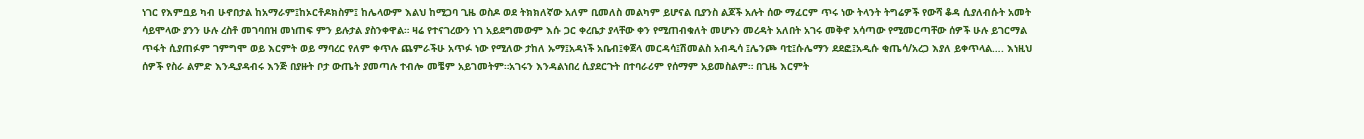ነገር የእምቧይ ካብ ሁኖበታል ከአማራም፤ከኦርቶዶክስም፤ ከሌላውም እልህ ከሚጋባ ጊዜ ወስዶ ወደ ትክክለኛው አለም ቢመለስ መልካም ይሆናል ቢያንስ ልጆች አሉት ሰው ማፈርም ጥሩ ነው ትላንት ትግሬዎች የውሻ ቆዳ ሲያለብሱት አመት ሳይሞላው ያንን ሁሉ ረስቶ መገባበዝ መነጠፍ ምን ይሉታል ያስንቀዋል። ዛሬ የተናገረውን ነገ አይደግመውም እሱ ጋር ቀረቤታ ያላቸው ቀን የሚጠብቁለት መሆኑን መረዳት አለበት አገሩ መቅኖ አሳጣው የሚመርጣቸው ሰዎች ሁሉ ይገርማል ጥፋት ሲያጠፉም ገምግሞ ወይ እርምት ወይ ማባረር የለም ቀጥሉ ጨምራችሁ አጥፉ ነው የሚለው ታከለ ኡማ፤አዳነች አቤብ፤ቀጀላ መርዳሳ፤ሽመልስ አብዲሳ ፤ሌንጮ ባቲ፤ሱሌማን ደደፎ፤አዲሱ ቂጤሳ/አረጋ እያለ ይቀጥላል…. እነዚህ ሰዎች የስራ ልምድ እንዲያዳብሩ እንጅ በያዙት ቦታ ውጤት ያመጣሉ ተብሎ መቼም አይገመትም።አገሩን እንዳልነበረ ሲያደርጉት በተባራሪም የሰማም አይመስልም። በጊዜ እርምት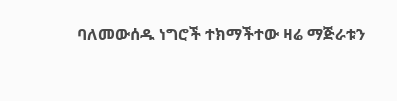ባለመውሰዱ ነግሮች ተክማችተው ዛሬ ማጅራቱን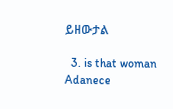ይዘውታል

  3. is that woman Adanece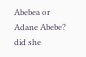Abebea or Adane Abebe? did she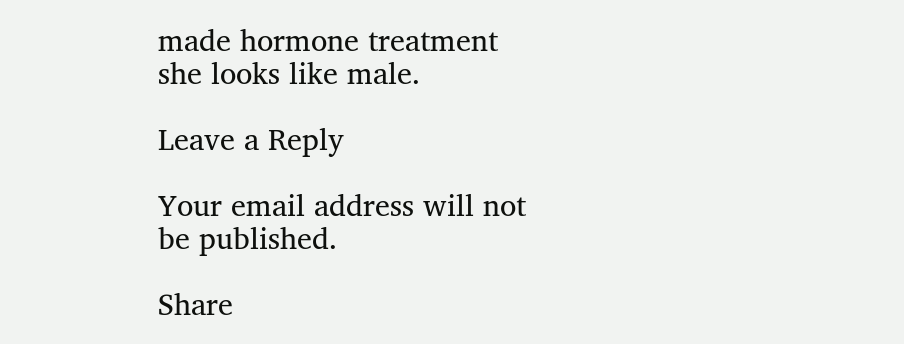made hormone treatment she looks like male.

Leave a Reply

Your email address will not be published.

Share